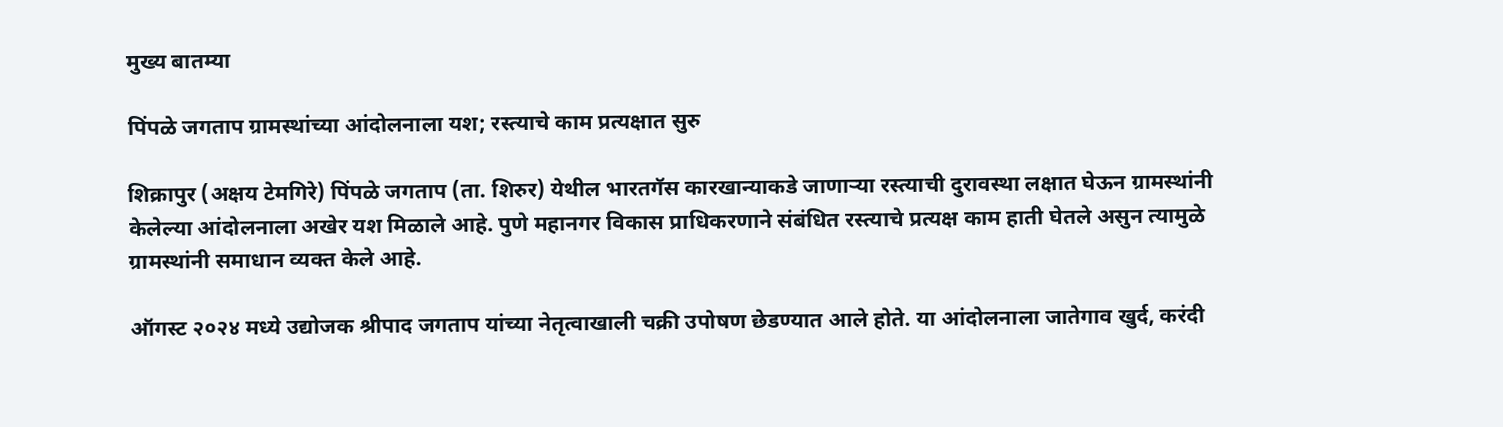मुख्य बातम्या

पिंपळे जगताप ग्रामस्थांच्या आंदोलनाला यश; रस्त्याचे काम प्रत्यक्षात सुरु

शिक्रापुर (अक्षय टेमगिरे) पिंपळे जगताप (ता. शिरुर) येथील भारतगॅस कारखान्याकडे जाणाऱ्या रस्त्याची दुरावस्था लक्षात घेऊन ग्रामस्थांनी केलेल्या आंदोलनाला अखेर यश मिळाले आहे. पुणे महानगर विकास प्राधिकरणाने संबंधित रस्त्याचे प्रत्यक्ष काम हाती घेतले असुन त्यामुळे ग्रामस्थांनी समाधान व्यक्त केले आहे.

ऑगस्ट २०२४ मध्ये उद्योजक श्रीपाद जगताप यांच्या नेतृत्वाखाली चक्री उपोषण छेडण्यात आले होते. या आंदोलनाला जातेगाव खुर्द, करंदी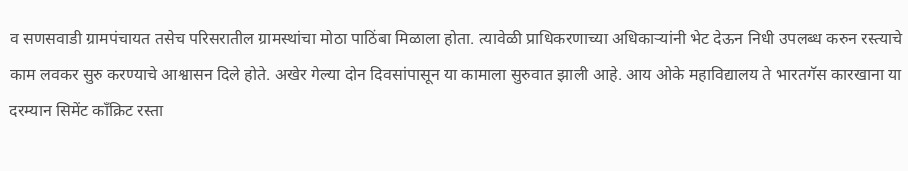व सणसवाडी ग्रामपंचायत तसेच परिसरातील ग्रामस्थांचा मोठा पाठिंबा मिळाला होता. त्यावेळी प्राधिकरणाच्या अधिकाऱ्यांनी भेट देऊन निधी उपलब्ध करुन रस्त्याचे काम लवकर सुरु करण्याचे आश्वासन दिले होते. अखेर गेल्या दोन दिवसांपासून या कामाला सुरुवात झाली आहे. आय ओके महाविद्यालय ते भारतगॅस कारखाना या दरम्यान सिमेंट काँक्रिट रस्ता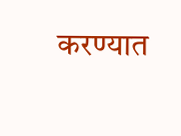करण्यात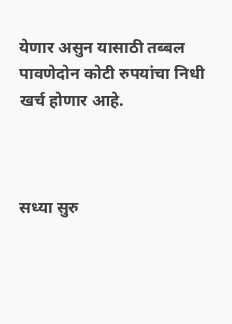येणार असुन यासाठी तब्बल पावणेदोन कोटी रुपयांचा निधी खर्च होणार आहे.



सध्या सुरु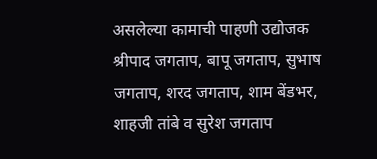असलेल्या कामाची पाहणी उद्योजक श्रीपाद जगताप, बापू जगताप, सुभाष जगताप, शरद जगताप, शाम बेंडभर, शाहजी तांबे व सुरेश जगताप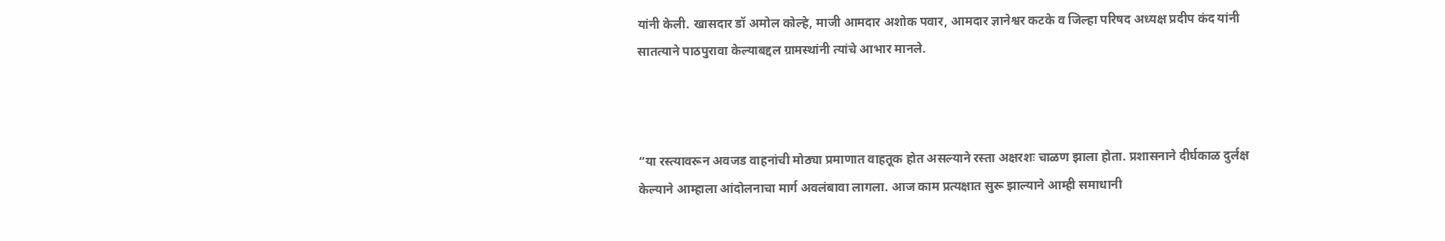यांनी केली. खासदार डॉ अमोल कोल्हे, माजी आमदार अशोक पवार, आमदार ज्ञानेश्वर कटके व जिल्हा परिषद अध्यक्ष प्रदीप कंद यांनी सातत्याने पाठपुरावा केल्याबद्दल ग्रामस्थांनी त्यांचे आभार मानले.



“या रस्त्यावरून अवजड वाहनांची मोठ्या प्रमाणात वाहतूक होत असल्याने रस्ता अक्षरशः चाळण झाला होता. प्रशासनाने दीर्घकाळ दुर्लक्ष केल्याने आम्हाला आंदोलनाचा मार्ग अवलंबावा लागला. आज काम प्रत्यक्षात सुरू झाल्याने आम्ही समाधानी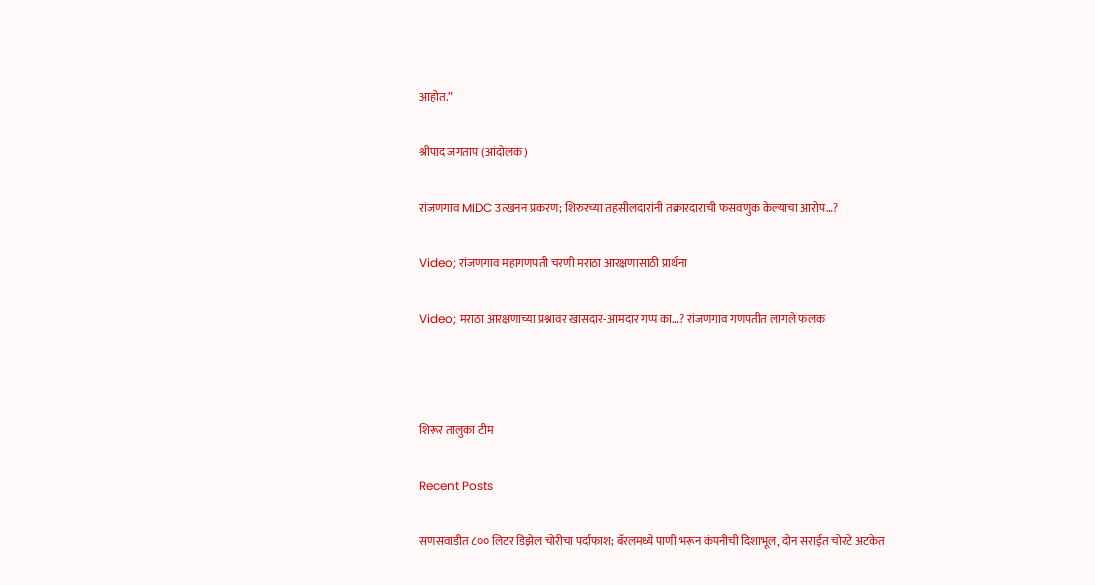आहोत.”

श्रीपाद जगताप (आंदोलक)

रांजणगाव MIDC उत्खनन प्रकरण; शिरुरच्या तहसीलदारांनी तक्रारदाराची फसवणुक केल्याचा आरोप…?

Video; रांजणगाव महागणपती चरणी मराठा आरक्षणासाठी प्रार्थना

Video; मराठा आरक्षणाच्या प्रश्नावर खासदार-आमदार गप्प का…? रांजणगाव गणपतीत लागले फलक



शिरूर तालुका टीम

Recent Posts

सणसवाडीत ८०० लिटर डिझेल चोरीचा पर्दाफाश; बॅरलमध्ये पाणी भरून कंपनीची दिशाभूल, दोन सराईत चोरटे अटकेत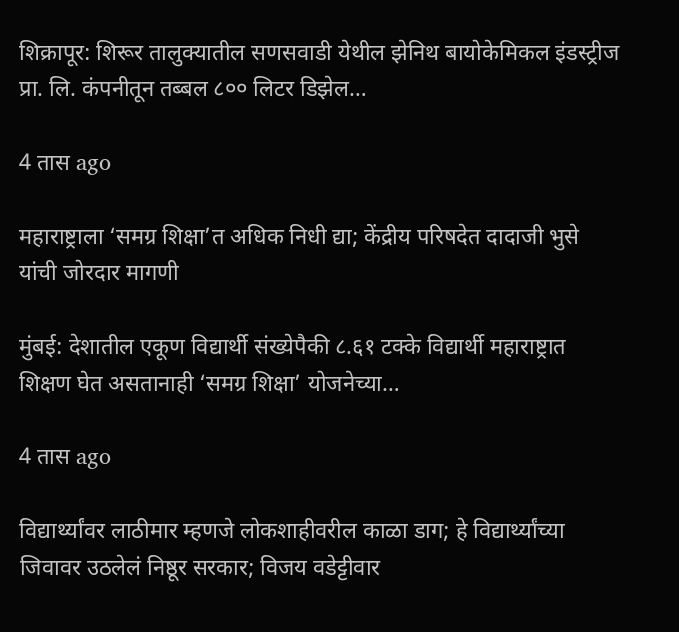शिक्रापूर: शिरूर तालुक्यातील सणसवाडी येथील झेनिथ बायोकेमिकल इंडस्ट्रीज प्रा. लि. कंपनीतून तब्बल ८०० लिटर डिझेल…

4 तास ago

महाराष्ट्राला ‘समग्र शिक्षा’त अधिक निधी द्या; केंद्रीय परिषदेत दादाजी भुसे यांची जोरदार मागणी

मुंबई: देशातील एकूण विद्यार्थी संख्येपैकी ८.६१ टक्के विद्यार्थी महाराष्ट्रात शिक्षण घेत असतानाही ‘समग्र शिक्षा’ योजनेच्या…

4 तास ago

विद्यार्थ्यांवर लाठीमार म्हणजे लोकशाहीवरील काळा डाग; हे विद्यार्थ्यांच्या जिवावर उठलेलं निष्ठूर सरकार; विजय वडेट्टीवार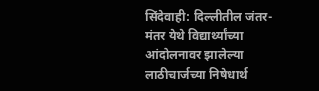सिंदेवाही: दिल्लीतील जंतर-मंतर येथे विद्यार्थ्यांच्या आंदोलनावर झालेल्या लाठीचार्जच्या निषेधार्थ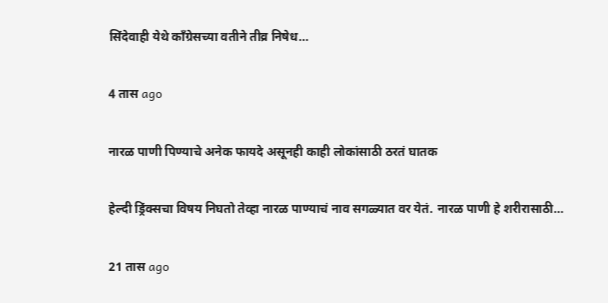सिंदेवाही येथे काँग्रेसच्या वतीने तीव्र निषेध…

4 तास ago

नारळ पाणी पिण्याचे अनेक फायदे असूनही काही लोकांसाठी ठरतं घातक

हेल्दी ड्रिंक्सचा विषय निघतो तेव्हा नारळ पाण्याचं नाव सगळ्यात वर येतं. नारळ पाणी हे शरीरासाठी…

21 तास ago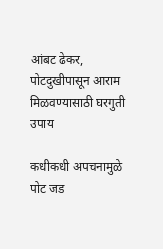आंबट ढेकर, पोटदुखीपासून आराम मिळवण्यासाठी घरगुती उपाय

कधीकधी अपचनामुळे पोट जड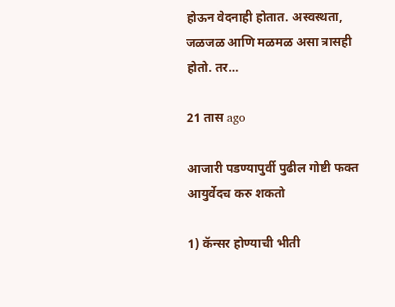होऊन वेदनाही होतात. अस्वस्थता, जळजळ आणि मळमळ असा त्रासही होतो. तर…

21 तास ago

आजारी पडण्यापुर्वी पुढील गोष्टी फक्त आयुर्वेदच करु शकतो

1) कॅन्सर होण्याची भीती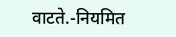वाटते.-नियमित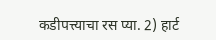कडीपत्त्याचा रस प्या. 2) हार्ट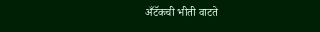अँटॅकची भीती वाटते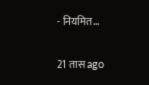- नियमित…

21 तास ago